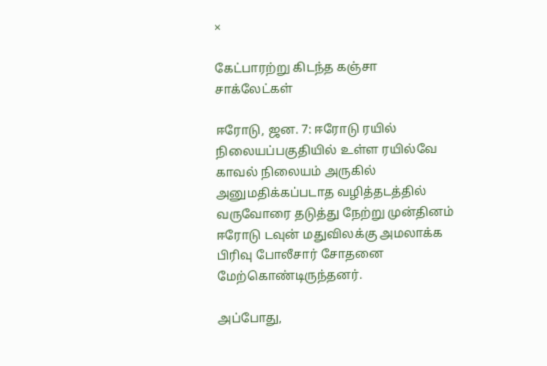×

கேட்பாரற்று கிடந்த கஞ்சா சாக்லேட்கள்

ஈரோடு, ஜன. 7: ஈரோடு ரயில் நிலையப்பகுதியில் உள்ள ரயில்வே காவல் நிலையம் அருகில் அனுமதிக்கப்படாத வழித்தடத்தில் வருவோரை தடுத்து நேற்று முன்தினம் ஈரோடு டவுன் மதுவிலக்கு அமலாக்க பிரிவு போலீசார் சோதனை மேற்கொண்டிருந்தனர்.

அப்போது,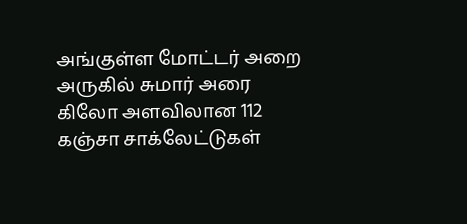அங்குள்ள மோட்டர் அறை அருகில் சுமார் அரை கிலோ அளவிலான 112 கஞ்சா சாக்லேட்டுகள்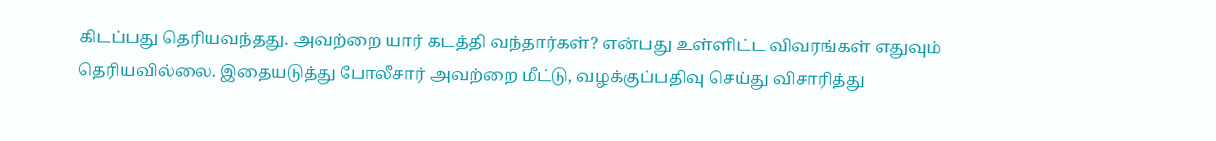கிடப்பது தெரியவந்தது. அவற்றை யார் கடத்தி வந்தார்கள்? என்பது உள்ளிட்ட விவரங்கள் எதுவும் தெரியவில்லை. இதையடுத்து போலீசார் அவற்றை மீட்டு, வழக்குப்பதிவு செய்து விசாரித்து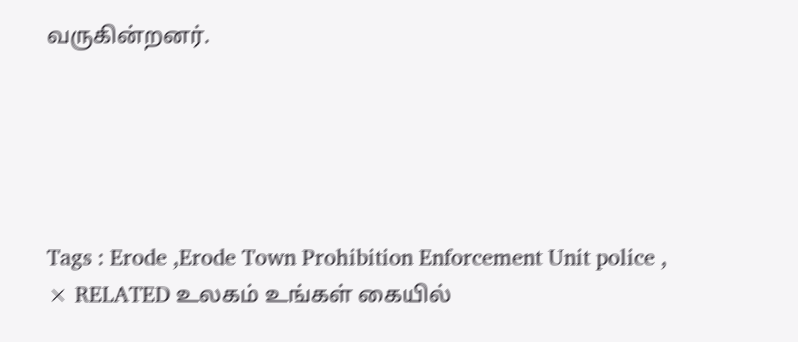வருகின்றனர்.





Tags : Erode ,Erode Town Prohibition Enforcement Unit police ,
× RELATED உலகம் உங்கள் கையில்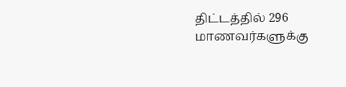திட்டத்தில் 296 மாணவர்களுக்கு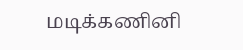மடிக்கணினி